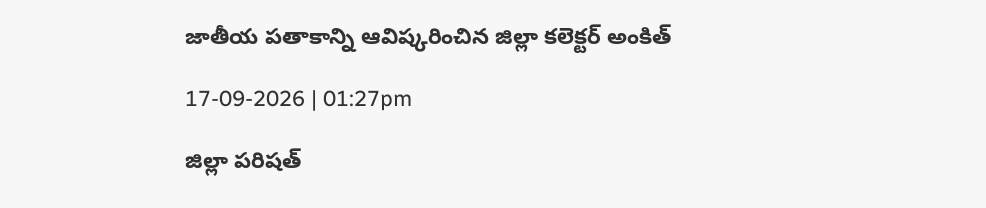జాతీయ పతాకాన్ని ఆవిష్కరించిన జిల్లా కలెక్టర్ అంకిత్

17-09-2026 | 01:27pm

జిల్లా పరిషత్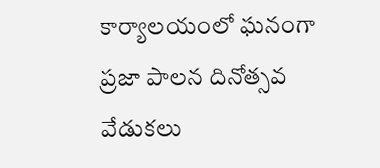కార్యాలయంలో ఘనంగా ప్రజా పాలన దినోత్సవ వేడుకలు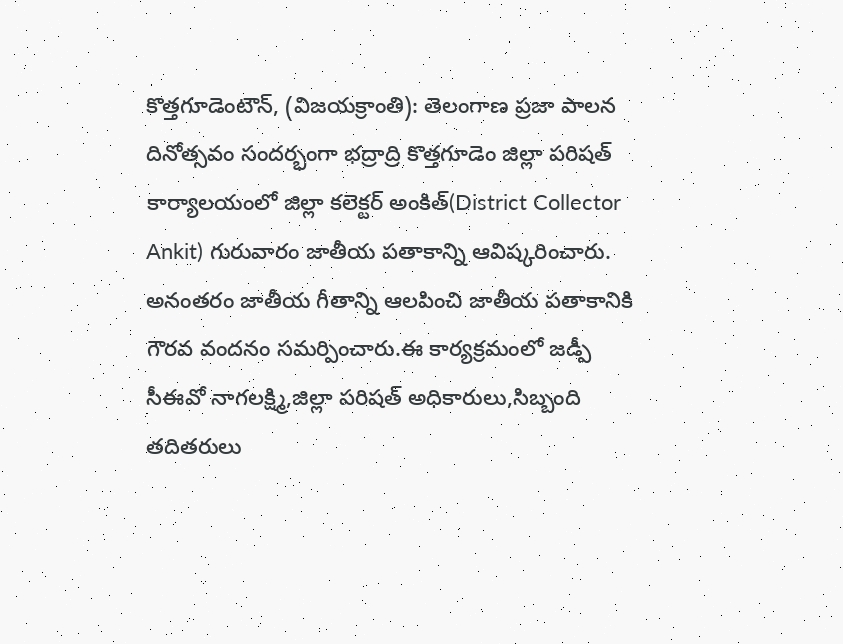కొత్తగూడెంటౌన్, (విజయక్రాంతి): తెలంగాణ ప్రజా పాలన దినోత్సవం సందర్భంగా భద్రాద్రి కొత్తగూడెం జిల్లా పరిషత్ కార్యాలయంలో జిల్లా కలెక్టర్ అంకిత్(District Collector Ankit) గురువారం జాతీయ పతాకాన్ని ఆవిష్కరించారు. అనంతరం జాతీయ గీతాన్ని ఆలపించి జాతీయ పతాకానికి గౌరవ వందనం సమర్పించారు.ఈ కార్యక్రమంలో జడ్పీ సీఈవో నాగలక్ష్మి,జిల్లా పరిషత్ అధికారులు,సిబ్బంది తదితరులు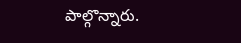పాల్గొన్నారు.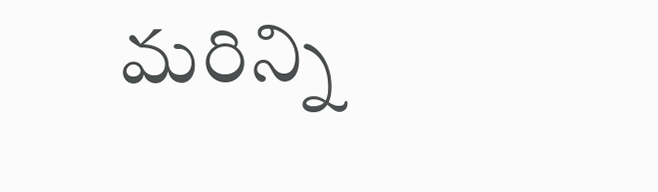మరిన్ని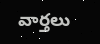వార్తలు